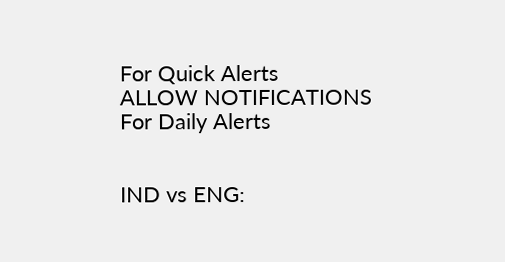For Quick Alerts
ALLOW NOTIFICATIONS
For Daily Alerts


IND vs ENG: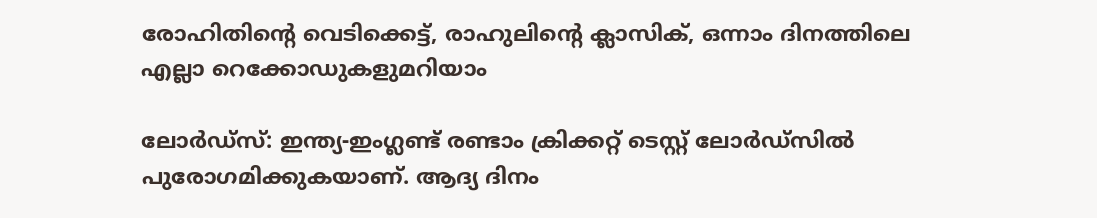രോഹിതിന്റെ വെടിക്കെട്ട്, രാഹുലിന്റെ ക്ലാസിക്, ഒന്നാം ദിനത്തിലെ എല്ലാ റെക്കോഡുകളുമറിയാം

ലോര്‍ഡ്‌സ്: ഇന്ത്യ-ഇംഗ്ലണ്ട് രണ്ടാം ക്രിക്കറ്റ് ടെസ്റ്റ് ലോര്‍ഡ്‌സില്‍ പുരോഗമിക്കുകയാണ്. ആദ്യ ദിനം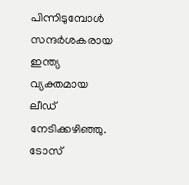പിന്നിടുമ്പോള്‍ സന്ദര്‍ശകരായ ഇന്ത്യ വ്യക്തമായ ലീഡ് നേടിക്കഴിഞ്ഞു. ടോസ്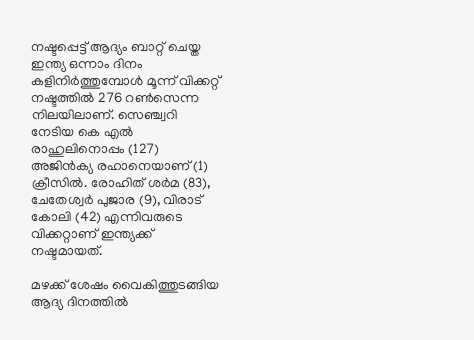നഷ്ടപ്പെട്ട് ആദ്യം ബാറ്റ് ചെയ്ത ഇന്ത്യ ഒന്നാം ദിനം കളിനിര്‍ത്തുമ്പോള്‍ മൂന്ന് വിക്കറ്റ് നഷ്ടത്തില്‍ 276 റണ്‍സെന്ന നിലയിലാണ്. സെഞ്ച്വറി നേടിയ കെ എല്‍ രാഹുലിനൊപ്പം (127) അജിന്‍ക്യ രഹാനെയാണ് (1) ക്രീസില്‍. രോഹിത് ശര്‍മ (83), ചേതേശ്വര്‍ പുജാര (9), വിരാട് കോലി (42) എന്നിവരുടെ വിക്കറ്റാണ് ഇന്ത്യക്ക് നഷ്ടമായത്.

മഴക്ക് ശേഷം വൈകിത്തുടങ്ങിയ ആദ്യ ദിനത്തില്‍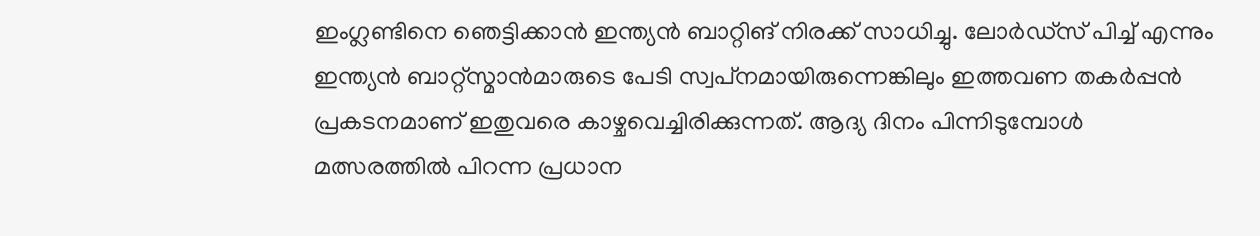ഇംഗ്ലണ്ടിനെ ഞെട്ടിക്കാന്‍ ഇന്ത്യന്‍ ബാറ്റിങ് നിരക്ക് സാധിച്ചു. ലോര്‍ഡ്‌സ് പിച്ച് എന്നും ഇന്ത്യന്‍ ബാറ്റ്‌സ്മാന്‍മാരുടെ പേടി സ്വപ്‌നമായിരുന്നെങ്കിലും ഇത്തവണ തകര്‍പ്പന്‍ പ്രകടനമാണ് ഇതുവരെ കാഴ്ചവെച്ചിരിക്കുന്നത്. ആദ്യ ദിനം പിന്നിടുമ്പോള്‍ മത്സരത്തില്‍ പിറന്ന പ്രധാന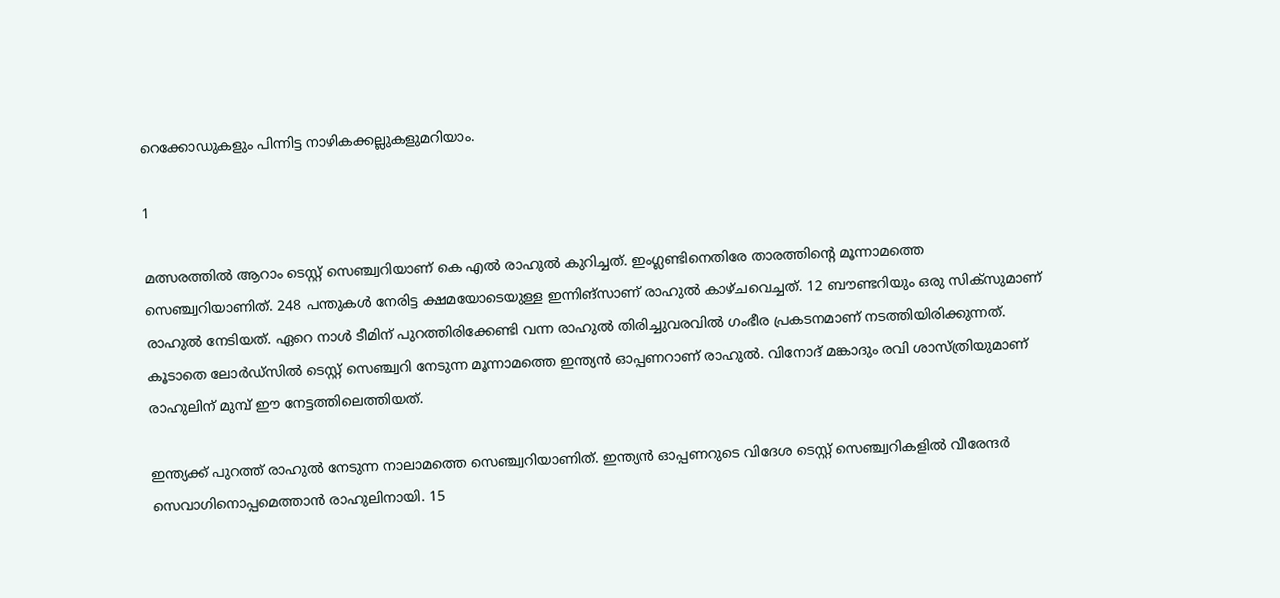റെക്കോഡുകളും പിന്നിട്ട നാഴികക്കല്ലുകളുമറിയാം.

1

മത്സരത്തില്‍ ആറാം ടെസ്റ്റ് സെഞ്ച്വറിയാണ് കെ എല്‍ രാഹുല്‍ കുറിച്ചത്. ഇംഗ്ലണ്ടിനെതിരേ താരത്തിന്റെ മൂന്നാമത്തെ സെഞ്ച്വറിയാണിത്. 248 പന്തുകള്‍ നേരിട്ട ക്ഷമയോടെയുള്ള ഇന്നിങ്‌സാണ് രാഹുല്‍ കാഴ്ചവെച്ചത്. 12 ബൗണ്ടറിയും ഒരു സിക്‌സുമാണ് രാഹുല്‍ നേടിയത്. ഏറെ നാള്‍ ടീമിന് പുറത്തിരിക്കേണ്ടി വന്ന രാഹുല്‍ തിരിച്ചുവരവില്‍ ഗംഭീര പ്രകടനമാണ് നടത്തിയിരിക്കുന്നത്. കൂടാതെ ലോര്‍ഡ്‌സില്‍ ടെസ്റ്റ് സെഞ്ച്വറി നേടുന്ന മൂന്നാമത്തെ ഇന്ത്യന്‍ ഓപ്പണറാണ് രാഹുല്‍. വിനോദ് മങ്കാദും രവി ശാസ്ത്രിയുമാണ് രാഹുലിന് മുമ്പ് ഈ നേട്ടത്തിലെത്തിയത്.

ഇന്ത്യക്ക് പുറത്ത് രാഹുല്‍ നേടുന്ന നാലാമത്തെ സെഞ്ച്വറിയാണിത്. ഇന്ത്യന്‍ ഓപ്പണറുടെ വിദേശ ടെസ്റ്റ് സെഞ്ച്വറികളില്‍ വീരേന്ദര്‍ സെവാഗിനൊപ്പമെത്താന്‍ രാഹുലിനായി. 15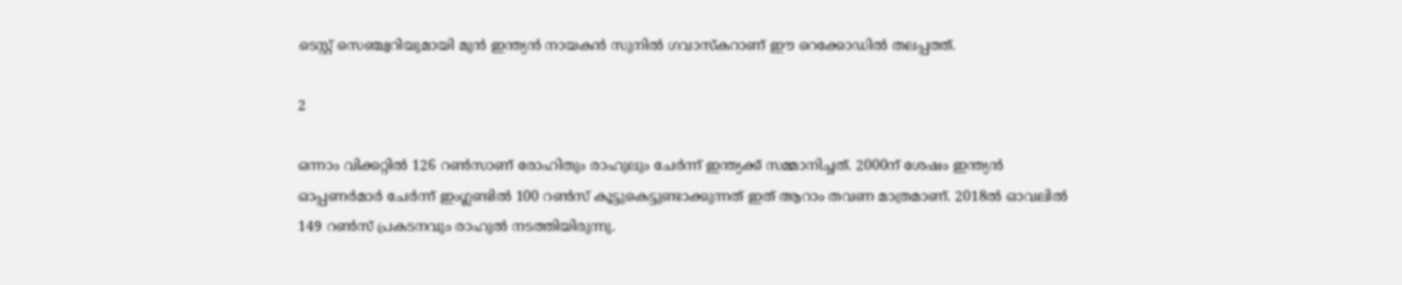ടെസ്റ്റ് സെഞ്ച്വറിയുമായി മുന്‍ ഇന്ത്യന്‍ നായകന്‍ സുനില്‍ ഗവാസ്‌കറാണ് ഈ റെക്കോഡില്‍ തലപ്പത്ത്.

2

ഒന്നാം വിക്കറ്റില്‍ 126 റണ്‍സാണ് രോഹിതും രാഹുലും ചേര്‍ന്ന് ഇന്ത്യക്ക് സമ്മാനിച്ചത്. 2000ന് ശേഷം ഇന്ത്യന്‍ ഓപ്പണര്‍മാര്‍ ചേര്‍ന്ന് ഇംഗ്ലണ്ടില്‍ 100 റണ്‍സ് കൂട്ടുകെട്ടുണ്ടാക്കുന്നത് ഇത് ആറാം തവണ മാത്രമാണ്. 2018ല്‍ ഓവലില്‍ 149 റണ്‍സ് പ്രകടനവും രാഹുല്‍ നടത്തിയിരുന്നു.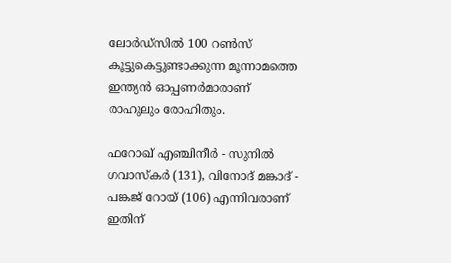ലോര്‍ഡ്‌സില്‍ 100 റണ്‍സ് കൂട്ടുകെട്ടുണ്ടാക്കുന്ന മൂന്നാമത്തെ ഇന്ത്യന്‍ ഓപ്പണര്‍മാരാണ് രാഹുലും രോഹിതും.

ഫറോഖ് എഞ്ചിനീര്‍ - സുനില്‍ ഗവാസ്‌കര്‍ (131), വിനോദ് മങ്കാദ് - പങ്കജ് റോയ് (106) എന്നിവരാണ് ഇതിന്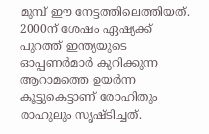മുമ്പ് ഈ നേട്ടത്തിലെത്തിയത്. 2000ന് ശേഷം ഏഷ്യക്ക് പുറത്ത് ഇന്ത്യയുടെ ഓപ്പണര്‍മാര്‍ കുറിക്കുന്ന ആറാമത്തെ ഉയര്‍ന്ന കൂട്ടുകെട്ടാണ് രോഹിതും രാഹുലും സൃഷ്ടിച്ചത്.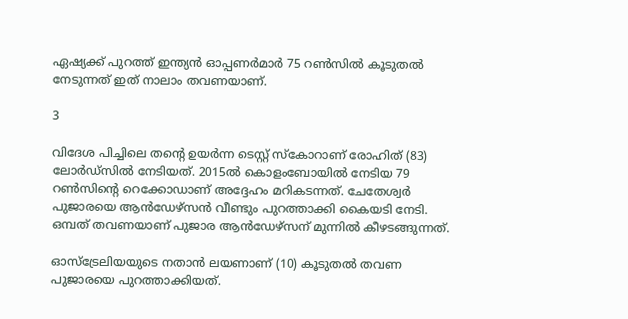ഏഷ്യക്ക് പുറത്ത് ഇന്ത്യന്‍ ഓപ്പണര്‍മാര്‍ 75 റണ്‍സില്‍ കൂടുതല്‍ നേടുന്നത് ഇത് നാലാം തവണയാണ്.

3

വിദേശ പിച്ചിലെ തന്റെ ഉയര്‍ന്ന ടെസ്റ്റ് സ്‌കോറാണ് രോഹിത് (83) ലോര്‍ഡ്‌സില്‍ നേടിയത്. 2015ല്‍ കൊളംബോയില്‍ നേടിയ 79 റണ്‍സിന്റെ റെക്കോഡാണ് അദ്ദേഹം മറികടന്നത്. ചേതേശ്വര്‍ പുജാരയെ ആന്‍ഡേഴ്‌സന്‍ വീണ്ടും പുറത്താക്കി കൈയടി നേടി. ഒമ്പത് തവണയാണ് പുജാര ആന്‍ഡേഴ്‌സന് മുന്നില്‍ കീഴടങ്ങുന്നത്.

ഓസ്‌ട്രേലിയയുടെ നതാന്‍ ലയണാണ് (10) കൂടുതല്‍ തവണ പുജാരയെ പുറത്താക്കിയത്.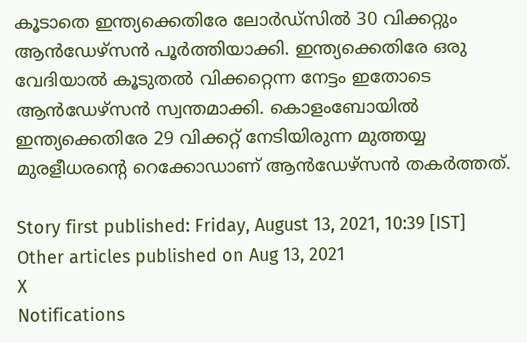കൂടാതെ ഇന്ത്യക്കെതിരേ ലോര്‍ഡ്‌സില്‍ 30 വിക്കറ്റും ആന്‍ഡേഴ്‌സന്‍ പൂര്‍ത്തിയാക്കി. ഇന്ത്യക്കെതിരേ ഒരു വേദിയാല്‍ കൂടുതല്‍ വിക്കറ്റെന്ന നേട്ടം ഇതോടെ ആന്‍ഡേഴ്‌സന്‍ സ്വന്തമാക്കി. കൊളംബോയില്‍ ഇന്ത്യക്കെതിരേ 29 വിക്കറ്റ് നേടിയിരുന്ന മുത്തയ്യ മുരളീധരന്റെ റെക്കോഡാണ് ആന്‍ഡേഴ്‌സന്‍ തകര്‍ത്തത്.

Story first published: Friday, August 13, 2021, 10:39 [IST]
Other articles published on Aug 13, 2021
X
Notifications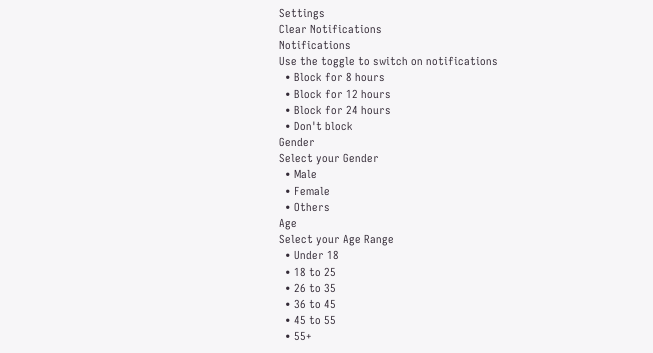Settings
Clear Notifications
Notifications
Use the toggle to switch on notifications
  • Block for 8 hours
  • Block for 12 hours
  • Block for 24 hours
  • Don't block
Gender
Select your Gender
  • Male
  • Female
  • Others
Age
Select your Age Range
  • Under 18
  • 18 to 25
  • 26 to 35
  • 36 to 45
  • 45 to 55
  • 55+